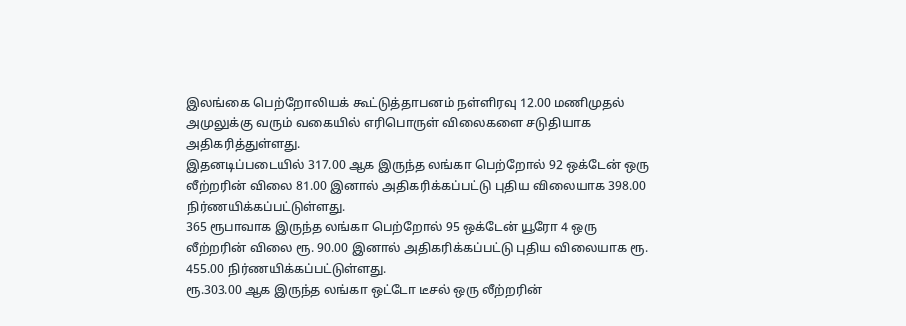இலங்கை பெற்றோலியக் கூட்டுத்தாபனம் நள்ளிரவு 12.00 மணிமுதல் அமுலுக்கு வரும் வகையில் எரிபொருள் விலைகளை சடுதியாக அதிகரித்துள்ளது.
இதனடிப்படையில் 317.00 ஆக இருந்த லங்கா பெற்றோல் 92 ஒக்டேன் ஒரு லீற்றரின் விலை 81.00 இனால் அதிகரிக்கப்பட்டு புதிய விலையாக 398.00 நிர்ணயிக்கப்பட்டுள்ளது.
365 ரூபாவாக இருந்த லங்கா பெற்றோல் 95 ஒக்டேன் யூரோ 4 ஒரு லீற்றரின் விலை ரூ. 90.00 இனால் அதிகரிக்கப்பட்டு புதிய விலையாக ரூ. 455.00 நிர்ணயிக்கப்பட்டுள்ளது.
ரூ.303.00 ஆக இருந்த லங்கா ஒட்டோ டீசல் ஒரு லீற்றரின்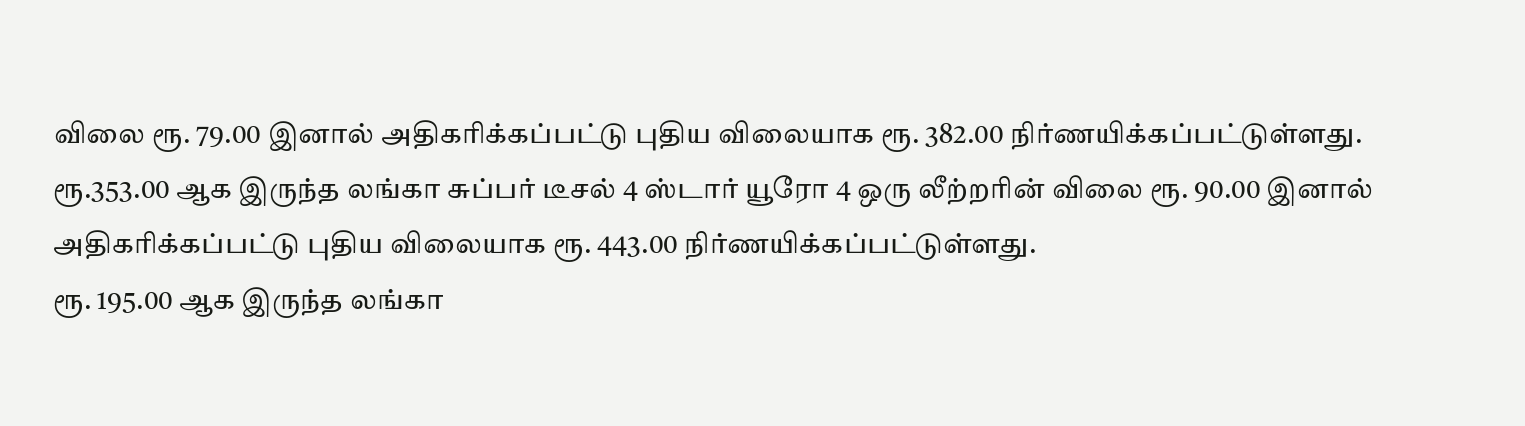விலை ரூ. 79.00 இனால் அதிகரிக்கப்பட்டு புதிய விலையாக ரூ. 382.00 நிர்ணயிக்கப்பட்டுள்ளது.
ரூ.353.00 ஆக இருந்த லங்கா சுப்பர் டீசல் 4 ஸ்டார் யூரோ 4 ஒரு லீற்றரின் விலை ரூ. 90.00 இனால் அதிகரிக்கப்பட்டு புதிய விலையாக ரூ. 443.00 நிர்ணயிக்கப்பட்டுள்ளது.
ரூ. 195.00 ஆக இருந்த லங்கா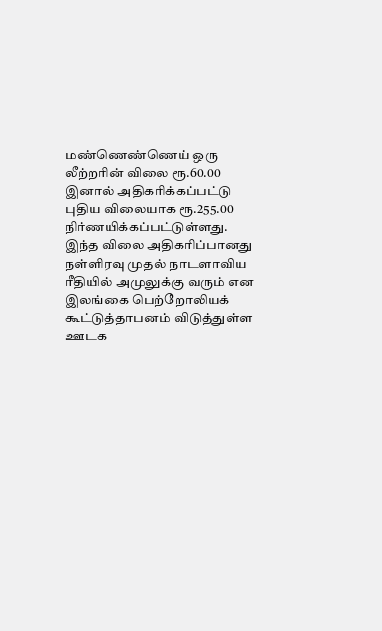மண்ணெண்ணெய் ஒரு லீற்றரின் விலை ரூ.60.00 இனால் அதிகரிக்கப்பட்டு புதிய விலையாக ரூ.255.00 நிர்ணயிக்கப்பட்டுள்ளது.
இந்த விலை அதிகரிப்பானது நள்ளிரவு முதல் நாடளாவிய ரீதியில் அமுலுக்கு வரும் என இலங்கை பெற்றோலியக் கூட்டுத்தாபனம் விடுத்துள்ள ஊடக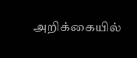அறிக்கையில்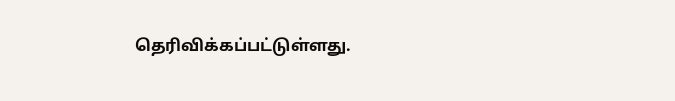தெரிவிக்கப்பட்டுள்ளது.